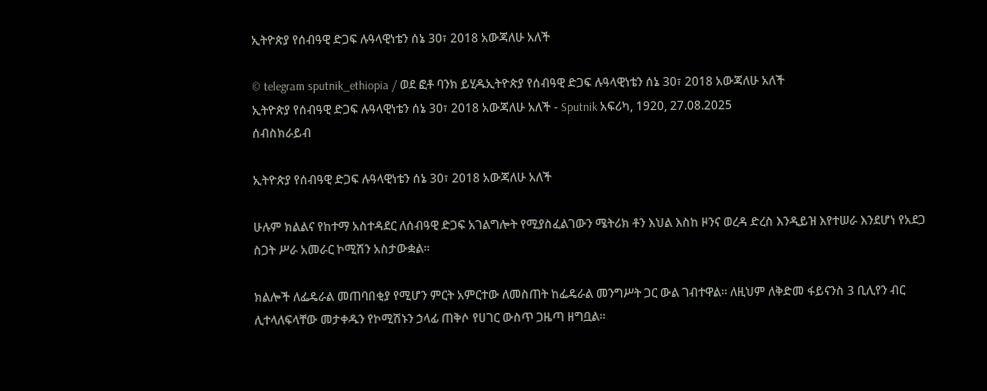ኢትዮጵያ የሰብዓዊ ድጋፍ ሉዓላዊነቴን ሰኔ 30፣ 2018 አውጃለሁ አለች

© telegram sputnik_ethiopia / ወደ ፎቶ ባንክ ይሂዱኢትዮጵያ የሰብዓዊ ድጋፍ ሉዓላዊነቴን ሰኔ 30፣ 2018 አውጃለሁ አለች
ኢትዮጵያ የሰብዓዊ ድጋፍ ሉዓላዊነቴን ሰኔ 30፣ 2018 አውጃለሁ አለች - Sputnik አፍሪካ, 1920, 27.08.2025
ሰብስክራይብ

ኢትዮጵያ የሰብዓዊ ድጋፍ ሉዓላዊነቴን ሰኔ 30፣ 2018 አውጃለሁ አለች

ሁሉም ክልልና የከተማ አስተዳደር ለሰብዓዊ ድጋፍ አገልግሎት የሚያስፈልገውን ሜትሪክ ቶን እህል እስከ ዞንና ወረዳ ድረስ እንዲይዝ እየተሠራ እንደሆነ የአደጋ ስጋት ሥራ አመራር ኮሚሽን አስታውቋል።

ክልሎች ለፌዴራል መጠባበቂያ የሚሆን ምርት አምርተው ለመስጠት ከፌዴራል መንግሥት ጋር ውል ገብተዋል። ለዚህም ለቅድመ ፋይናንስ 3 ቢሊየን ብር ሊተላለፍላቸው መታቀዱን የኮሚሽኑን ኃላፊ ጠቅሶ የሀገር ውስጥ ጋዜጣ ዘግቧል።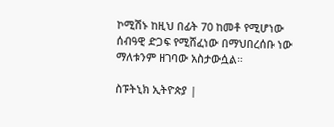ኮሚሽኑ ከዚህ በፊት 70 ከመቶ የሚሆነው ሰብዓዊ ድጋፍ የሚሸፈነው በማህበረሰቡ ነው ማለቱንም ዘገባው አስታውሷል።

ስፑትኒክ ኢትዮጵያ |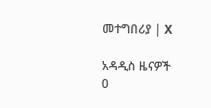መተግበሪያ | X

አዳዲስ ዜናዎች
0